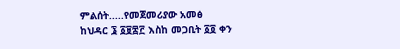ምልሰት.....የመጀመሪያው አመፅ
ከህዳር ፮ ፩፱፰፫ እስከ መጋቢት ፩፬ ቀን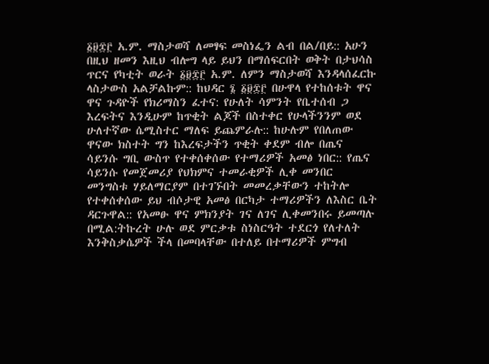፩፱፰፫ አ.ም. ማስታወሻ ለመፃፍ መስነፌን ልብ በል/በይ:: አሁን በዚህ ዘመን እዚህ ብሎግ ላይ ይህን በማሰፍርበት ወቅት በታህሳስ ጥርና የካቲት ወራት ፩፱፰፫ አ.ም. ለምን ማስታወሻ እንዳላሰፈርኩ ላስታውስ አልቻልኩም:: ከህዳር ፮ ፩፱፰፫ በሁዋላ የተከሰቱት ዋና ዋና ጉዳዮች የክሪማስን ፈተና: የሁለት ሳምንት የቤተሰብ ጋ እረፍትና እንዲሁም ከጥቂት ልጆች በስተቀር የሁላችንንም ወደ ሁለተኛው ሴሚስተር ማለፍ ይጨምራሉ:: ከሁሉም የበለጠው ዋናው ክስተት ግን ከእረፍታችን ጥቂት ቀደም ብሎ በጤና ሳይንሱ ግቢ ውስጥ የተቀሰቀሰው የተማሪዎች አመፅ ነበር:: የጤና ሳይንሱ የመጀመሪያ የህክምና ተመራቂዎች ሊቀ መንበር መንግስቱ ሃይለማርያም በተገኙበት መመረቃቸውን ተከትሎ የተቀሰቀሰው ይህ ብሶታዊ አመፅ በርካታ ተማሪዎችን ለእስር ቤት ዳርጉዋል:: የአመፁ ዋና ምክንያት ገና ለገና ሊቀመንበሩ ይመጣሉ በሚል:ትኩረት ሁሉ ወደ ምርቃቱ ስነስርዓት ተደርጎ የለተለት እንቅስቃሴዎች ችላ በመባላቸው በተለይ በተማሪዎች ምግብ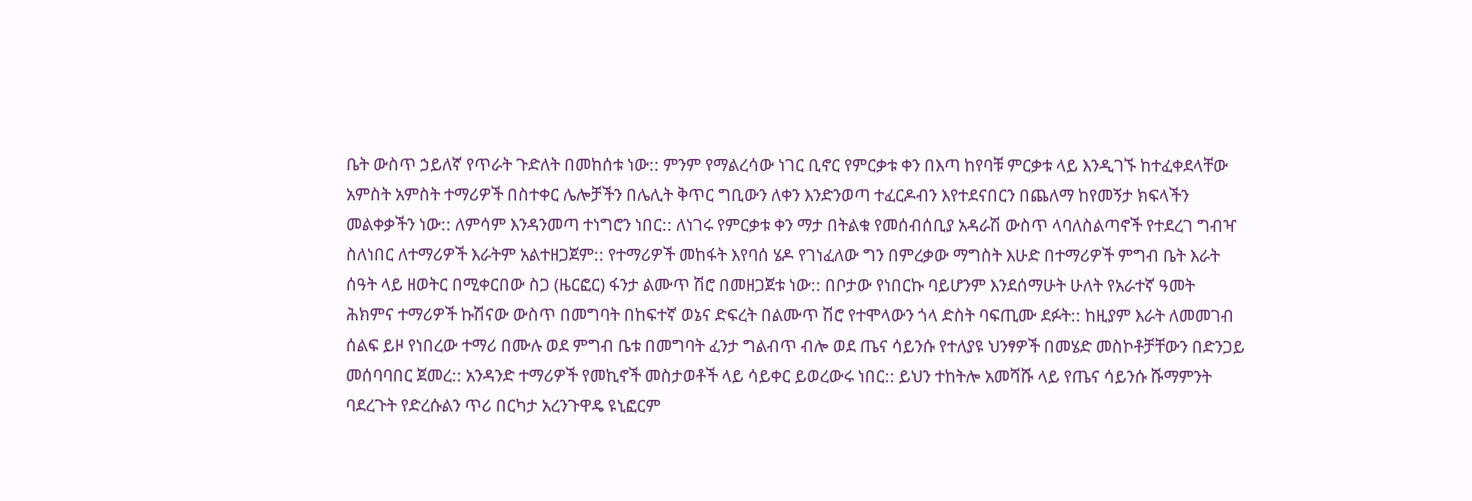ቤት ውስጥ ኃይለኛ የጥራት ጉድለት በመከሰቱ ነው:: ምንም የማልረሳው ነገር ቢኖር የምርቃቱ ቀን በእጣ ከየባቹ ምርቃቱ ላይ እንዲገኙ ከተፈቀደላቸው አምስት አምስት ተማሪዎች በስተቀር ሌሎቻችን በሌሊት ቅጥር ግቢውን ለቀን እንድንወጣ ተፈርዶብን እየተደናበርን በጨለማ ከየመኝታ ክፍላችን መልቀቃችን ነው:: ለምሳም እንዳንመጣ ተነግሮን ነበር:: ለነገሩ የምርቃቱ ቀን ማታ በትልቁ የመሰብሰቢያ አዳራሽ ውስጥ ላባለስልጣኖች የተደረገ ግብዣ ስለነበር ለተማሪዎች እራትም አልተዘጋጀም:: የተማሪዎች መከፋት እየባሰ ሄዶ የገነፈለው ግን በምረቃው ማግስት እሁድ በተማሪዎች ምግብ ቤት እራት ሰዓት ላይ ዘወትር በሚቀርበው ስጋ (ዜርፎር) ፋንታ ልሙጥ ሽሮ በመዘጋጀቱ ነው:: በቦታው የነበርኩ ባይሆንም እንደሰማሁት ሁለት የአራተኛ ዓመት ሕክምና ተማሪዎች ኩሽናው ውስጥ በመግባት በከፍተኛ ወኔና ድፍረት በልሙጥ ሽሮ የተሞላውን ጎላ ድስት ባፍጢሙ ደፉት:: ከዚያም እራት ለመመገብ ሰልፍ ይዞ የነበረው ተማሪ በሙሉ ወደ ምግብ ቤቱ በመግባት ፈንታ ግልብጥ ብሎ ወደ ጤና ሳይንሱ የተለያዩ ህንፃዎች በመሄድ መስኮቶቻቸውን በድንጋይ መሰባባበር ጀመረ:: አንዳንድ ተማሪዎች የመኪኖች መስታወቶች ላይ ሳይቀር ይወረውሩ ነበር:: ይህን ተከትሎ አመሻሹ ላይ የጤና ሳይንሱ ሹማምንት ባደረጉት የድረሱልን ጥሪ በርካታ አረንጉዋዴ ዩኒፎርም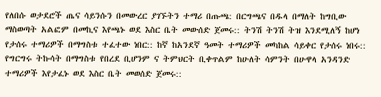የለበሱ ወታደሮች ጤና ሳይንሱን በመውረር ያገኙትን ተማሪ በጡጫ: በርግጫና በዱላ በማለት ከግቢው ማስወጣት አልፎም በመኪና እየጫኑ ወደ እስር ቤት መውሰድ ጀመሩ:: ትንሽ ትንሽ ትዝ እንደሚለኝ ከሆነ የታሰሩ ተማሪዎች በማግስቱ ተፈተው ነበር:: ከኛ ከአንደኛ ዓመት ተማሪዎች መካከል ሳይቀር የታሰሩ ነበሩ:: የግርግሩ ትኩሳት በማግስቱ የበረደ ቢሆንም ና ትምህርት ቢቀጥልም ከሁለት ሳምንት በሁዋላ አንዳንድ ተማሪዎች እየታፈኑ ወደ እስር ቤት መወሰድ ጀመሩ::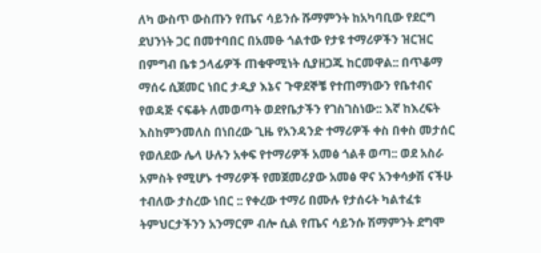ለካ ውስጥ ውስጡን የጤና ሳይንሱ ሹማምንት ከአካባቢው የደርግ ደህንነት ጋር በመተባበር በአመፁ ጎልተው የታዩ ተማሪዎችን ዝርዝር በምግብ ቤቱ ኃላፊዎች ጠቁዋሚነት ሲያዘጋጁ ከርመዋል:: በጥቆማ ማሰሩ ሲጀመር ነበር ታዲያ እኔና ጉዋደኞቼ የተጠማነውን የቤተብና የወዳጅ ናፍቆት ለመወጣት ወደየቤታችን የገስገስነው:: እኛ ከእረፍት እስከምንመለስ በነበረው ጊዜ የአንዳንድ ተማሪዎች ቀስ በቀስ መታሰር የወለደው ሌላ ሁሉን አቀፍ የተማሪዎች አመፅ ጎልቶ ወጣ:: ወደ አስራ አምስት የሚሆኑ ተማሪዎች የመጀመሪያው አመፅ ዋና አንቀሳቃሽ ናችሁ ተብለው ታስረው ነበር :: የቀረው ተማሪ በሙሉ የታሰሩት ካልተፈቱ ትምህርታችንን አንማርም ብሎ ሲል የጤና ሳይንሱ ሽማምንት ደግሞ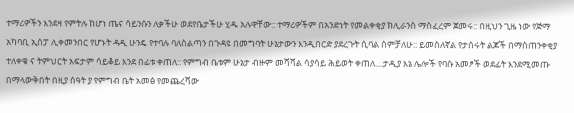ተማሪዎችን እንደዛ የምትሉ ከሆነ ጤና ሳይንሱን ለቃችሁ ወደየቤታችሁ ሂዱ አሉዋቸው:: ተማሪዎችም በአንድነት የመልቀቂያ ክሊራንስ ማስፈረም ጀመሩ:: በዚህን ጊዜ ነው የጅማ አካባቢ ኢሰፓ ሊቀመንበር የሆኑት ዳዲ ሁንዴ የተባሉ ባለስልጣን በጉዳዩ በመግባት ሁኔታውን እንዲበርድ ያደረጉት ሲባል ሰምቻለሁ:: ይመስለኛል የታሰሩት ልጆች በማስጠንቀቂያ ተለቀቁ ና ትምህርት አፍታም ሳይቆይ እንደ በፊቱ ቀጠለ:: የምግብ ቤቱም ሁኔታ ብዙም መሻሻል ሳያሳይ ሕይወት ቀጠለ....ታዲያ እኔ ሌሎች የባሱ አመፆች ወደፊት እንደሚመጡ በማላውቅበት በዚያ ሰዓት ያ የምግብ ቤት አመፅ የመጨረሻው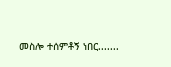መስሎ ተሰምቶኝ ነበር.......